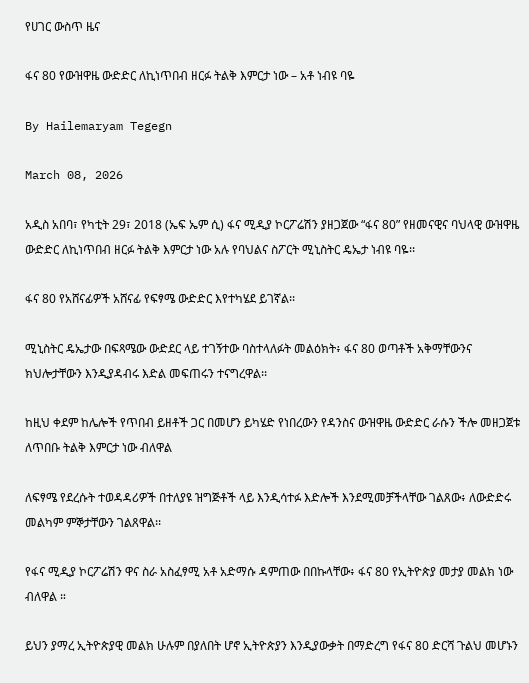የሀገር ውስጥ ዜና

ፋና 80 የውዝዋዜ ውድድር ለኪነጥበብ ዘርፉ ትልቅ እምርታ ነው – አቶ ነብዩ ባዬ

By Hailemaryam Tegegn

March 08, 2026

አዲስ አበባ፣ የካቲት 29፣ 2018 (ኤፍ ኤም ሲ) ፋና ሚዲያ ኮርፖሬሽን ያዘጋጀው “ፋና 80” የዘመናዊና ባህላዊ ውዝዋዜ ውድድር ለኪነጥበብ ዘርፉ ትልቅ እምርታ ነው አሉ የባህልና ስፖርት ሚኒስትር ዴኤታ ነብዩ ባዬ፡፡

ፋና 80 የአሸናፊዎች አሸናፊ የፍፃሜ ውድድር እየተካሄደ ይገኛል፡፡

ሚኒስትር ዴኤታው በፍጻሜው ውድደር ላይ ተገኝተው ባስተላለፉት መልዕክት፥ ፋና 80 ወጣቶች አቅማቸውንና ክህሎታቸውን እንዲያዳብሩ እድል መፍጠሩን ተናግረዋል፡፡

ከዚህ ቀደም ከሌሎች የጥበብ ይዘቶች ጋር በመሆን ይካሄድ የነበረውን የዳንስና ውዝዋዜ ውድድር ራሱን ችሎ መዘጋጀቱ ለጥበቡ ትልቅ እምርታ ነው ብለዋል

ለፍፃሜ የደረሱት ተወዳዳሪዎች በተለያዩ ዝግጅቶች ላይ እንዲሳተፉ እድሎች እንደሚመቻችላቸው ገልጸው፥ ለውድድሩ መልካም ምኞታቸውን ገልጸዋል፡፡

የፋና ሚዲያ ኮርፖሬሽን ዋና ስራ አስፈፃሚ አቶ አድማሱ ዳምጠው በበኩላቸው፥ ፋና 80 የኢትዮጵያ መታያ መልክ ነው ብለዋል ።

ይህን ያማረ ኢትዮጵያዊ መልክ ሁሉም በያለበት ሆኖ ኢትዮጵያን እንዲያውቃት በማድረግ የፋና 80 ድርሻ ጉልህ መሆኑን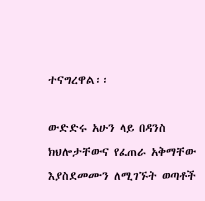ተናግረዋል፡፡

ውድድሩ አሁን ላይ በዳንስ ክህሎታቸውና የፈጠራ አቅማቸው እያስደመሙን ለሚገኙት ወጣቶች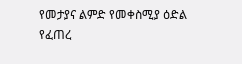የመታያና ልምድ የመቀስሚያ ዕድል የፈጠረ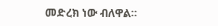መድረክ ነው ብለዋል።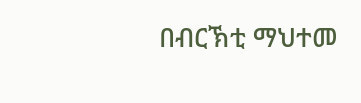በብርኽቲ ማህተመ